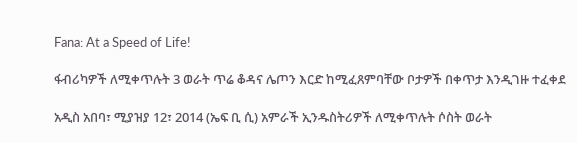Fana: At a Speed of Life!

ፋብሪካዎች ለሚቀጥሉት 3 ወራት ጥሬ ቆዳና ሌጦን እርድ ከሚፈጸምባቸው ቦታዎች በቀጥታ እንዲገዙ ተፈቀደ

አዲስ አበባ፣ ሚያዝያ 12፣ 2014 (ኤፍ ቢ ሲ) አምራች ኢንዱስትሪዎች ለሚቀጥሉት ሶስት ወራት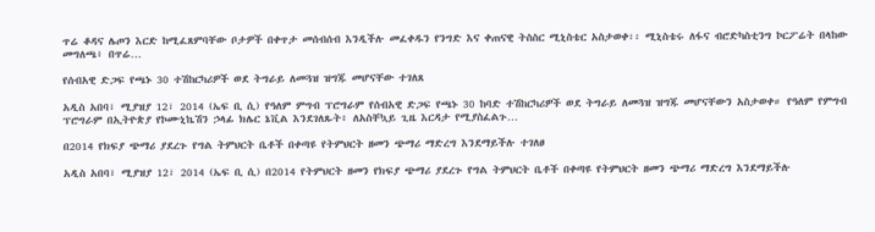ጥሬ ቆዳና ሌጦን እርድ ከሚፈጸምባቸው ቦታዎች በቀጥታ መሰብሰብ እንዲችሉ መፈቀዱን የንግድ እና ቀጠናዊ ትስስር ሚኒስቴር አስታወቀ፡፡ ሚኒስቴሩ ለፋና ብሮድካስቲንግ ኮርፖሬት በላከው መግለጫ፥ በጥሬ…

የሰብአዊ ድጋፍ የጫኑ 30 ተሽከርካሪዎች ወደ ትግራይ ለመጓዝ ዝግጁ መሆናቸው ተገለጸ

አዲስ አበባ፣ ሚያዝያ 12፣ 2014 (ኤፍ ቢ ሲ) የዓለም ምግብ ፕሮግራም የሰብአዊ ድጋፍ የጫኑ 30 ከባድ ተሽከርካሪዎች ወደ ትግራይ ለመጓዝ ዝግጁ መሆናቸውን አስታወቀ። የዓለም የምግብ ፕሮግራም በኢትዮጵያ የኮሙኒኬሽን ኃላፊ ክሌር ኔቪል እንደገለጹት፥ ለአስቸኳይ ጊዜ እርዳታ የሚያስፈልጉ…

በ2014 የክፍያ ጭማሪ ያደረጉ የግል ትምህርት ቤቶች በቀጣዩ የትምህርት ዘመን ጭማሪ ማድረግ እንደማይችሉ ተገለፀ

አዲስ አበባ፣ ሚያዝያ 12፣ 2014 (ኤፍ ቢ ሲ) በ2014 የትምህርት ዘመን የክፍያ ጭማሪ ያደረጉ የግል ትምህርት ቤቶች በቀጣዩ የትምህርት ዘመን ጭማሪ ማድረግ እንደማይችሉ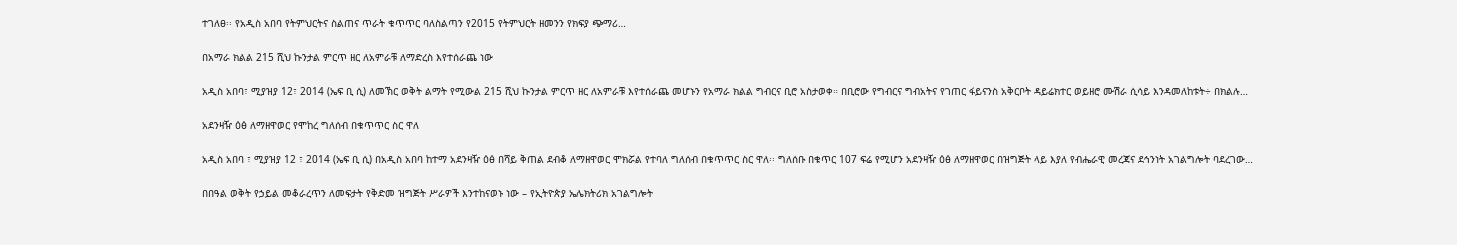ተገለፀ፡፡ የአዲስ አበባ የትምህርትና ስልጠና ጥራት ቁጥጥር ባለስልጣን የ2015 የትምህርት ዘመንን የክፍያ ጭማሪ…

በአማራ ክልል 215 ሺህ ኩንታል ምርጥ ዘር ለአምራቹ ለማድረስ እየተሰራጨ ነው

አዲስ አበባ፣ ሚያዝያ 12፣ 2014 (ኤፍ ቢ ሲ) ለመኽር ወቅት ልማት የሚውል 215 ሺህ ኩንታል ምርጥ ዘር ለአምራቹ እየተሰራጨ መሆኑን የአማራ ክልል ግብርና ቢሮ አስታወቀ። በቢሮው የግብርና ግብአትና የገጠር ፋይናንስ አቅርቦት ዳይሬክተር ወይዘሮ ሙሽራ ሲሳይ እንዳመለከቱት÷ በክልሉ…

አደንዛዥ ዕፅ ለማዘዋወር የሞከረ ግለሰብ በቁጥጥር ስር ዋለ

አዲስ አበባ ፣ ሚያዝያ 12 ፣ 2014 (ኤፍ ቢ ሲ) በአዲስ አበባ ከተማ አደንዛዥ ዕፅ በሻይ ቅጠል ደብቆ ለማዘዋወር ሞክሯል የተባለ ግለሰብ በቁጥጥር ስር ዋለ፡፡ ግለሰቡ በቁጥር 107 ፍሬ የሚሆን አደንዛዥ ዕፅ ለማዘዋወር በዝግጅት ላይ እያለ የብሔራዊ መረጃና ደኅንነት አገልግሎት ባደረገው…

በበዓል ወቅት የኃይል መቆራረጥን ለመፍታት የቅድመ ዝግጅት ሥራዎች እንተከናወኑ ነው – የኢትዮጵያ ኤሌክትሪክ አገልግሎት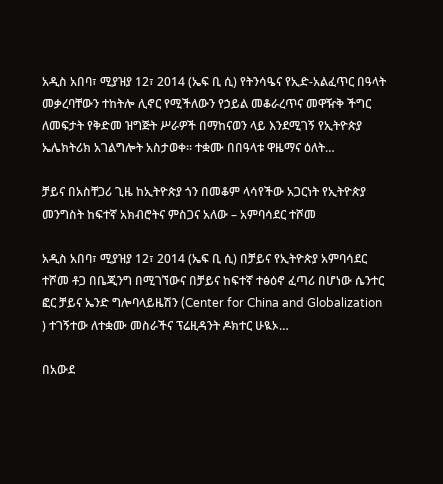አዲስ አበባ፣ ሚያዝያ 12፣ 2014 (ኤፍ ቢ ሲ) የትንሳዔና የኢድ-አልፈጥር በዓላት መቃረባቸውን ተከትሎ ሊኖር የሚችለውን የኃይል መቆራረጥና መዋዥቅ ችግር ለመፍታት የቅድመ ዝግጅት ሥራዎች በማከናወን ላይ እንደሚገኝ የኢትዮጵያ ኤሌክትሪክ አገልግሎት አስታወቀ፡፡ ተቋሙ በበዓላቱ ዋዜማና ዕለት…

ቻይና በአስቸጋሪ ጊዜ ከኢትዮጵያ ጎን በመቆም ላሳየችው አጋርነት የኢትዮጵያ መንግስት ከፍተኛ አክብሮትና ምስጋና አለው – አምባሳደር ተሾመ

አዲስ አበባ፣ ሚያዝያ 12፣ 2014 (ኤፍ ቢ ሲ) በቻይና የኢትዮጵያ አምባሳደር ተሾመ ቶጋ በቤጂንግ በሚገኘውና በቻይና ከፍተኛ ተፅዕኖ ፈጣሪ በሆነው ሴንተር ፎር ቻይና ኤንድ ግሎባላይዜሽን (Center for China and Globalization ) ተገኝተው ለተቋሙ መስራችና ፕሬዚዳንት ዶክተር ሁዪኦ…

በአውደ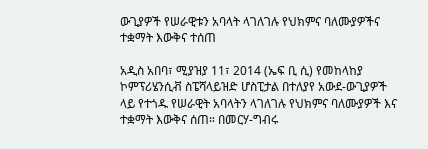ውጊያዎች የሠራዊቱን አባላት ላገለገሉ የህክምና ባለሙያዎችና ተቋማት እውቅና ተሰጠ

አዲስ አበባ፣ ሚያዝያ 11፣ 2014 (ኤፍ ቢ ሲ) የመከላከያ ኮምፕሪሄንሲቭ ስፔሻላይዝድ ሆስፒታል በተለያየ አውደ-ውጊያዎች ላይ የተጎዱ የሠራዊት አባላትን ላገለገሉ የህክምና ባለሙያዎች እና ተቋማት እውቅና ሰጠ። በመርሃ-ግብሩ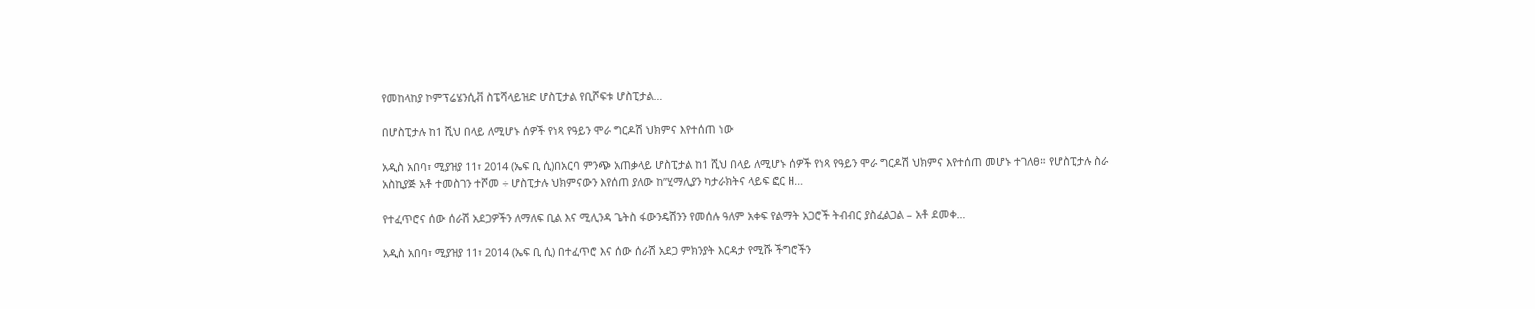የመከላከያ ኮምፕሬሄንሲቭ ስፔሻላይዝድ ሆስፒታል የቢሾፍቱ ሆስፒታል…

በሆስፒታሉ ከ1 ሺህ በላይ ለሚሆኑ ሰዎች የነጻ የዓይን ሞራ ግርዶሽ ህክምና እየተሰጠ ነው

አዲስ አበባ፣ ሚያዝያ 11፣ 2014 (ኤፍ ቢ ሲ)በአርባ ምንጭ አጠቃላይ ሆስፒታል ከ1 ሺህ በላይ ለሚሆኑ ሰዎች የነጻ የዓይን ሞራ ግርዶሽ ህክምና እየተሰጠ መሆኑ ተገለፀ። የሆስፒታሉ ስራ አስኪያጅ አቶ ተመስገን ተሾመ ÷ ሆስፒታሉ ህክምናውን እየሰጠ ያለው ከ”ሂማሊያን ካታራክትና ላይፍ ፎር ዘ…

የተፈጥሮና ሰው ሰራሽ አደጋዎችን ለማለፍ ቢል እና ሚሊንዳ ጌትስ ፋውንዴሽንን የመሰሉ ዓለም አቀፍ የልማት አጋሮች ትብብር ያስፈልጋል – አቶ ደመቀ…

አዲስ አበባ፣ ሚያዝያ 11፣ 2014 (ኤፍ ቢ ሲ) በተፈጥሮ እና ሰው ሰራሽ አደጋ ምክንያት እርዳታ የሚሹ ችግሮችን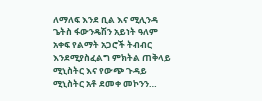ለማለፍ እንደ ቢል እና ሚሊንዳ ጌትስ ፋውንዴሽን አይነት ዓለም አቀፍ የልማት አጋሮች ትብብር እንደሚያስፈልግ ምክትል ጠቅላይ ሚኒስትር እና የውጭ ጉዳይ ሚኒስትር አቶ ደመቀ መኮንን…